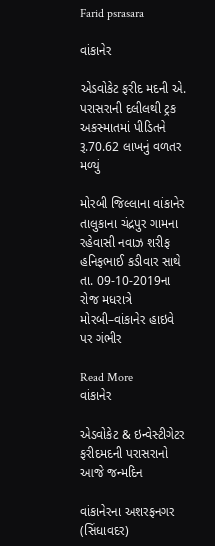Farid psrasara

વાંકાનેર

એડવોકેટ ફરીદ મદની એ. પરાસરાની દલીલથી ટ્રક અકસ્માતમાં પીડિતને રૂ.70.62 લાખનું વળતર મળ્યું

મોરબી જિલ્લાના વાંકાનેર તાલુકાના ચંદ્રપુર ગામના રહેવાસી નવાઝ શરીફ હનિફભાઈ કડીવાર સાથે તા. 09-10-2019ના રોજ મધરાત્રે મોરબી–વાંકાનેર હાઇવે પર ગંભીર

Read More
વાંકાનેર

એડવોકેટ & ઇન્વેસ્ટીગેટર ફરીદમદની પરાસરાનો આજે જન્મદિન

વાંકાનેરના અશરફનગર (સિંધાવદર)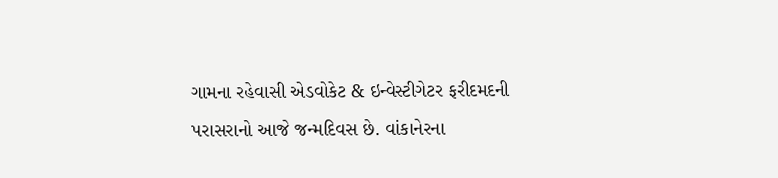ગામના રહેવાસી એડવોકેટ & ઇન્વેસ્ટીગેટર ફરીદમદની પરાસરાનો આજે જન્મદિવસ છે. વાંકાનેરના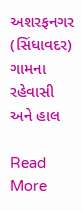અશરફનગર (સિંધાવદર) ગામના રહેવાસી અને હાલ

Read More